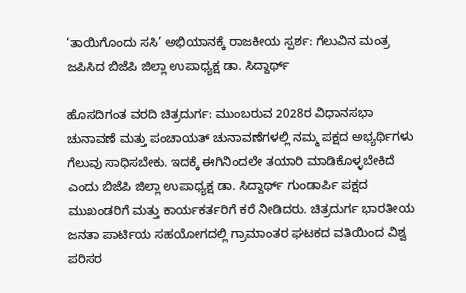‘ತಾಯಿಗೊಂದು ಸಸಿ’ ಅಭಿಯಾನಕ್ಕೆ ರಾಜಕೀಯ ಸ್ಪರ್ಶ: ಗೆಲುವಿನ ಮಂತ್ರ ಜಪಿಸಿದ ಬಿಜೆಪಿ ಜಿಲ್ಲಾ ಉಪಾಧ್ಯಕ್ಷ ಡಾ. ಸಿದ್ದಾರ್ಥ್

ಹೊಸದಿಗಂತ ವರದಿ ಚಿತ್ರದುರ್ಗ: ಮುಂಬರುವ 2028ರ ವಿಧಾನಸಭಾ ಚುನಾವಣೆ ಮತ್ತು ಪಂಚಾಯತ್ ಚುನಾವಣೆಗಳಲ್ಲಿ ನಮ್ಮ ಪಕ್ಷದ ಅಭ್ಯರ್ಥಿಗಳು ಗೆಲುವು ಸಾಧಿಸಬೇಕು. ಇದಕ್ಕೆ ಈಗಿನಿಂದಲೇ ತಯಾರಿ ಮಾಡಿಕೊಳ್ಳಬೇಕಿದೆ ಎಂದು ಬಿಜೆಪಿ ಜಿಲ್ಲಾ ಉಪಾಧ್ಯಕ್ಷ ಡಾ. ಸಿದ್ದಾರ್ಥ್ ಗುಂಡಾರ್ಪಿ ಪಕ್ಷದ ಮುಖಂಡರಿಗೆ ಮತ್ತು ಕಾರ್ಯಕರ್ತರಿಗೆ ಕರೆ ನೀಡಿದರು. ಚಿತ್ರದುರ್ಗ ಭಾರತೀಯ ಜನತಾ ಪಾರ್ಟಿಯ ಸಹಯೋಗದಲ್ಲಿ ಗ್ರಾಮಾಂತರ ಘಟಕದ ವತಿಯಿಂದ ವಿಶ್ವ ಪರಿಸರ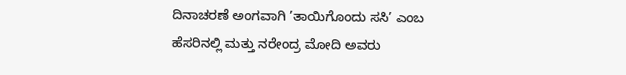ದಿನಾಚರಣೆ ಅಂಗವಾಗಿ ’ತಾಯಿಗೊಂದು ಸಸಿ’ ಎಂಬ ಹೆಸರಿನಲ್ಲಿ ಮತ್ತು ನರೇಂದ್ರ ಮೋದಿ ಅವರು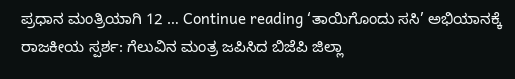ಪ್ರಧಾನ ಮಂತ್ರಿಯಾಗಿ 12 … Continue reading ‘ತಾಯಿಗೊಂದು ಸಸಿ’ ಅಭಿಯಾನಕ್ಕೆ ರಾಜಕೀಯ ಸ್ಪರ್ಶ: ಗೆಲುವಿನ ಮಂತ್ರ ಜಪಿಸಿದ ಬಿಜೆಪಿ ಜಿಲ್ಲಾ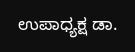ಉಪಾಧ್ಯಕ್ಷ ಡಾ.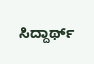ಸಿದ್ದಾರ್ಥ್